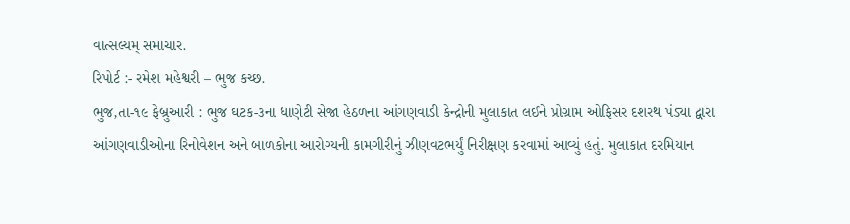વાત્સલ્યમ્ સમાચાર.
રિપોર્ટ :- રમેશ મહેશ્વરી – ભુજ કચ્છ.
ભુજ,તા-૧૯ ફેબ્રુઆરી : ભુજ ઘટક-૩ના ધાણેટી સેજા હેઠળના આંગણવાડી કેન્દ્રોની મુલાકાત લઈને પ્રોગ્રામ ઓફિસર દશરથ પંડ્યા દ્વારા આંગણવાડીઓના રિનોવેશન અને બાળકોના આરોગ્યની કામગીરીનું ઝીણવટભર્યું નિરીક્ષણ કરવામાં આવ્યું હતું. મુલાકાત દરમિયાન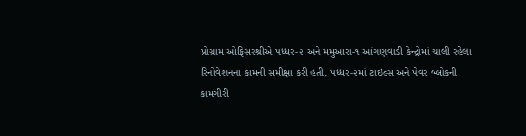પ્રોગ્રામ ઓફિસરશ્રીએ પધ્ધર-૨ અને મમુઆરા-૧ આંગણવાડી કેન્દ્રોમાં ચાલી રહેલા રિનોવેશનના કામની સમીક્ષા કરી હતી. પધ્ધર-૨માં ટાઇલ્સ અને પેવર બ્લોકની કામગીરી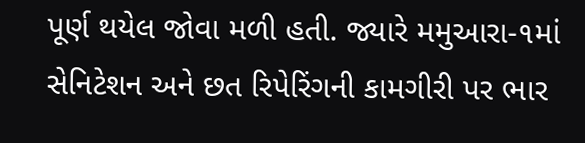પૂર્ણ થયેલ જોવા મળી હતી. જ્યારે મમુઆરા-૧માં સેનિટેશન અને છત રિપેરિંગની કામગીરી પર ભાર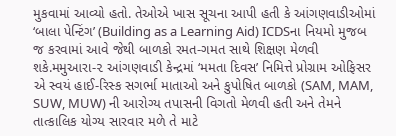મુકવામાં આવ્યો હતો. તેઓએ ખાસ સૂચના આપી હતી કે આંગણવાડીઓમાં ‘બાલા પેન્ટિંગ’ (Building as a Learning Aid) ICDSના નિયમો મુજબ જ કરવામાં આવે જેથી બાળકો રમત-ગમત સાથે શિક્ષણ મેળવી શકે.મમુઆરા-૨ આંગણવાડી કેન્દ્રમાં ‘મમતા દિવસ’ નિમિત્તે પ્રોગ્રામ ઓફિસર એ સ્વયં હાઈ-રિસ્ક સગર્ભા માતાઓ અને કુપોષિત બાળકો (SAM, MAM, SUW, MUW) ની આરોગ્ય તપાસની વિગતો મેળવી હતી અને તેમને તાત્કાલિક યોગ્ય સારવાર મળે તે માટે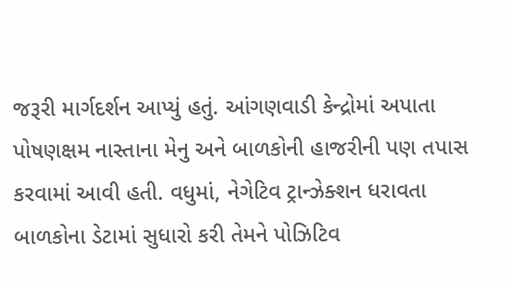જરૂરી માર્ગદર્શન આપ્યું હતું. આંગણવાડી કેન્દ્રોમાં અપાતા પોષણક્ષમ નાસ્તાના મેનુ અને બાળકોની હાજરીની પણ તપાસ કરવામાં આવી હતી. વધુમાં, નેગેટિવ ટ્રાન્ઝેક્શન ધરાવતા બાળકોના ડેટામાં સુધારો કરી તેમને પોઝિટિવ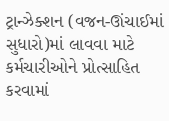ટ્રાન્ઝેક્શન (વજન-ઊંચાઈમાં સુધારો)માં લાવવા માટે કર્મચારીઓને પ્રોત્સાહિત કરવામાં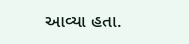આવ્યા હતા.